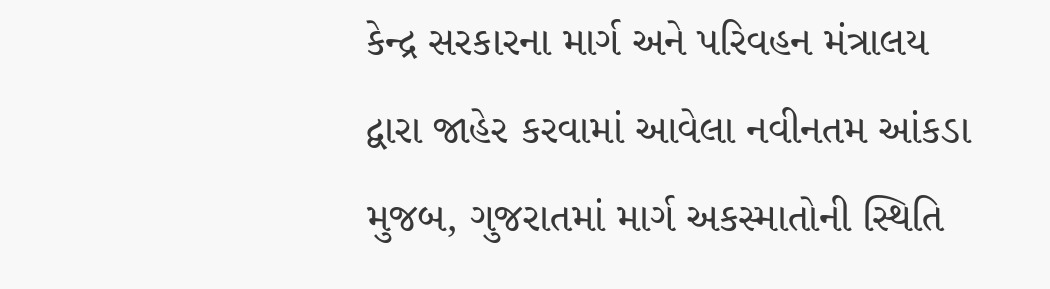કેન્દ્ર સરકારના માર્ગ અને પરિવહન મંત્રાલય દ્વારા જાહેર કરવામાં આવેલા નવીનતમ આંકડા મુજબ, ગુજરાતમાં માર્ગ અકસ્માતોની સ્થિતિ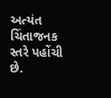અત્યંત ચિંતાજનક સ્તરે પહોંચી છે.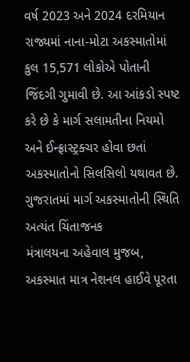વર્ષ 2023 અને 2024 દરમિયાન રાજ્યમાં નાના-મોટા અકસ્માતોમાં કુલ 15,571 લોકોએ પોતાની જિંદગી ગુમાવી છે. આ આંકડો સ્પષ્ટ કરે છે કે માર્ગ સલામતીના નિયમો અને ઈન્ફ્રાસ્ટ્રક્ચર હોવા છતાં અકસ્માતોનો સિલસિલો યથાવત છે.
ગુજરાતમાં માર્ગ અકસ્માતોની સ્થિતિ અત્યંત ચિંતાજનક
મંત્રાલયના અહેવાલ મુજબ, અકસ્માત માત્ર નેશનલ હાઈવે પૂરતા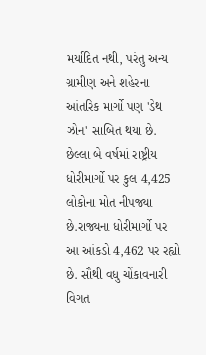મર્યાદિત નથી, પરંતુ અન્ય ગ્રામીણ અને શહેરના આંતરિક માર્ગો પણ 'ડેથ ઝોન' સાબિત થયા છે. છેલ્લા બે વર્ષમાં રાષ્ટ્રીય ધોરીમાર્ગો પર કુલ 4,425 લોકોના મોત નીપજ્યા છે.રાજ્યના ધોરીમાર્ગો પર આ આંકડો 4,462 પર રહ્યો છે. સૌથી વધુ ચોંકાવનારી વિગત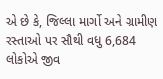એ છે કે, જિલ્લા માર્ગો અને ગ્રામીણ રસ્તાઓ પર સૌથી વધુ 6,684 લોકોએ જીવ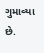ગુમાવ્યા છે.